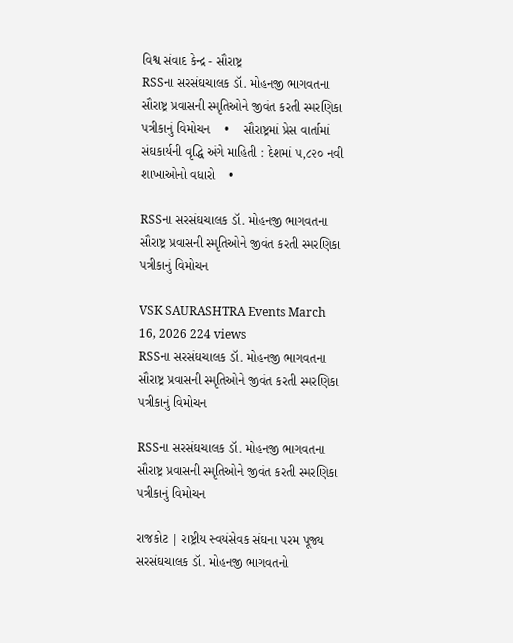વિશ્વ સંવાદ કેન્દ્ર - સૌરાષ્ટ્ર
RSSના સરસંઘચાલક ડૉ. મોહનજી ભાગવતના સૌરાષ્ટ્ર પ્રવાસની સ્મૃતિઓને જીવંત કરતી સ્મરણિકા પત્રીકાનું વિમોચન    •    સૌરાષ્ટ્રમાં પ્રેસ વાર્તામાં સંઘકાર્યની વૃદ્ધિ અંગે માહિતી : દેશમાં ૫,૮૨૦ નવી શાખાઓનો વધારો    •

RSSના સરસંઘચાલક ડૉ. મોહનજી ભાગવતના સૌરાષ્ટ્ર પ્રવાસની સ્મૃતિઓને જીવંત કરતી સ્મરણિકા પત્રીકાનું વિમોચન

VSK SAURASHTRA Events March 16, 2026 224 views
RSSના સરસંઘચાલક ડૉ. મોહનજી ભાગવતના સૌરાષ્ટ્ર પ્રવાસની સ્મૃતિઓને જીવંત કરતી સ્મરણિકા પત્રીકાનું વિમોચન

RSSના સરસંઘચાલક ડૉ. મોહનજી ભાગવતના સૌરાષ્ટ્ર પ્રવાસની સ્મૃતિઓને જીવંત કરતી સ્મરણિકા પત્રીકાનું વિમોચન

રાજકોટ | રાષ્ટ્રીય સ્વયંસેવક સંઘના પરમ પૂજ્ય સરસંઘચાલક ડૉ. મોહનજી ભાગવતનો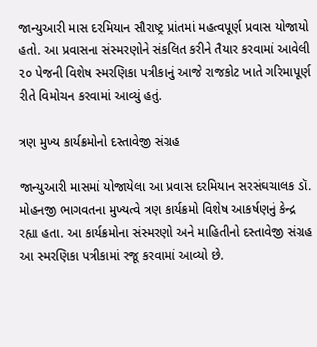જાન્યુઆરી માસ દરમિયાન સૌરાષ્ટ્ર પ્રાંતમાં મહત્વપૂર્ણ પ્રવાસ યોજાયો હતો. આ પ્રવાસના સંસ્મરણોને સંકલિત કરીને તૈયાર કરવામાં આવેલી ૨૦ પેજની વિશેષ સ્મરણિકા પત્રીકાનું આજે રાજકોટ ખાતે ગરિમાપૂર્ણ રીતે વિમોચન કરવામાં આવ્યું હતું.

ત્રણ મુખ્ય કાર્યક્રમોનો દસ્તાવેજી સંગ્રહ

જાન્યુઆરી માસમાં યોજાયેલા આ પ્રવાસ દરમિયાન સરસંઘચાલક ડૉ. મોહનજી ભાગવતના મુખ્યત્વે ત્રણ કાર્યક્રમો વિશેષ આકર્ષણનું કેન્દ્ર રહ્યા હતા. આ કાર્યક્રમોના સંસ્મરણો અને માહિતીનો દસ્તાવેજી સંગ્રહ આ સ્મરણિકા પત્રીકામાં રજૂ કરવામાં આવ્યો છે.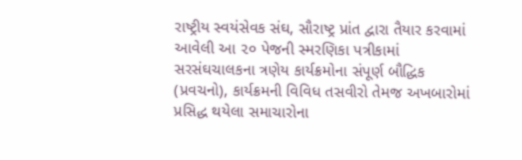રાષ્ટ્રીય સ્વયંસેવક સંઘ, સૌરાષ્ટ્ર પ્રાંત દ્વારા તૈયાર કરવામાં આવેલી આ ૨૦ પેજની સ્મરણિકા પત્રીકામાં સરસંઘચાલકના ત્રણેય કાર્યક્રમોના સંપૂર્ણ બૌદ્ધિક (પ્રવચનો), કાર્યક્રમની વિવિધ તસવીરો તેમજ અખબારોમાં પ્રસિદ્ધ થયેલા સમાચારોના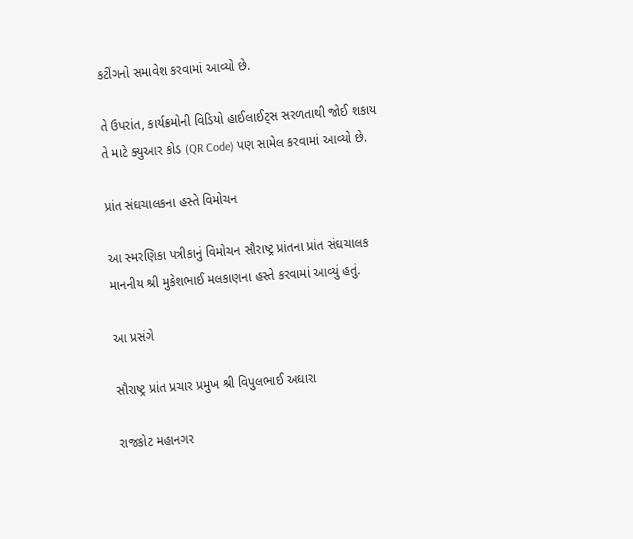કટીંગનો સમાવેશ કરવામાં આવ્યો છે.

તે ઉપરાંત, કાર્યક્રમોની વિડિયો હાઈલાઈટ્સ સરળતાથી જોઈ શકાય તે માટે ક્યુઆર કોડ (QR Code) પણ સામેલ કરવામાં આવ્યો છે.

પ્રાંત સંઘચાલકના હસ્તે વિમોચન

આ સ્મરણિકા પત્રીકાનું વિમોચન સૌરાષ્ટ્ર પ્રાંતના પ્રાંત સંઘચાલક માનનીય શ્રી મુકેશભાઈ મલકાણના હસ્તે કરવામાં આવ્યું હતું.

આ પ્રસંગે

સૌરાષ્ટ્ર પ્રાંત પ્રચાર પ્રમુખ શ્રી વિપુલભાઈ અઘારા

રાજકોટ મહાનગર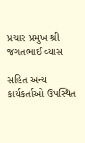પ્રચાર પ્રમુખ શ્રી જગતભાઈ વ્યાસ

સહિત અન્ય કાર્યકર્તાઓ ઉપસ્થિત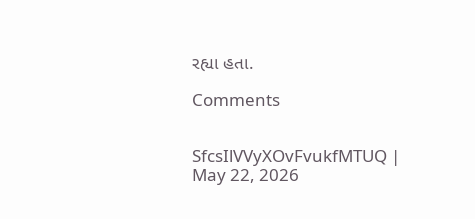રહ્યા હતા.

Comments


SfcsIlVVyXOvFvukfMTUQ | May 22, 2026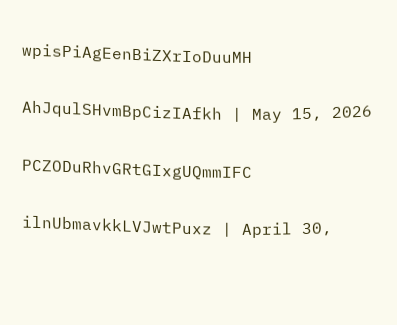wpisPiAgEenBiZXrIoDuuMH

AhJqulSHvmBpCizIAfkh | May 15, 2026

PCZODuRhvGRtGIxgUQmmIFC

ilnUbmavkkLVJwtPuxz | April 30,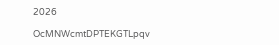2026

OcMNWcmtDPTEKGTLpqv